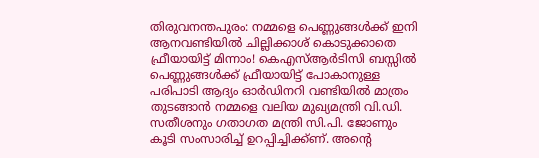തിരുവനന്തപുരം: നമ്മളെ പെണ്ണുങ്ങൾക്ക് ഇനി ആനവണ്ടിയിൽ ചില്ലിക്കാശ് കൊടുക്കാതെ ഫ്രീയായിട്ട് മിന്നാം! കെഎസ്ആർടിസി ബസ്സിൽ പെണ്ണുങ്ങൾക്ക് ഫ്രീയായിട്ട് പോകാനുള്ള പരിപാടി ആദ്യം ഓർഡിനറി വണ്ടിയിൽ മാത്രം തുടങ്ങാൻ നമ്മളെ വലിയ മുഖ്യമന്ത്രി വി.ഡി. സതീശനും ഗതാഗത മന്ത്രി സി.പി. ജോണും കൂടി സംസാരിച്ച് ഉറപ്പിച്ചിക്ക്ണ്. അന്റെ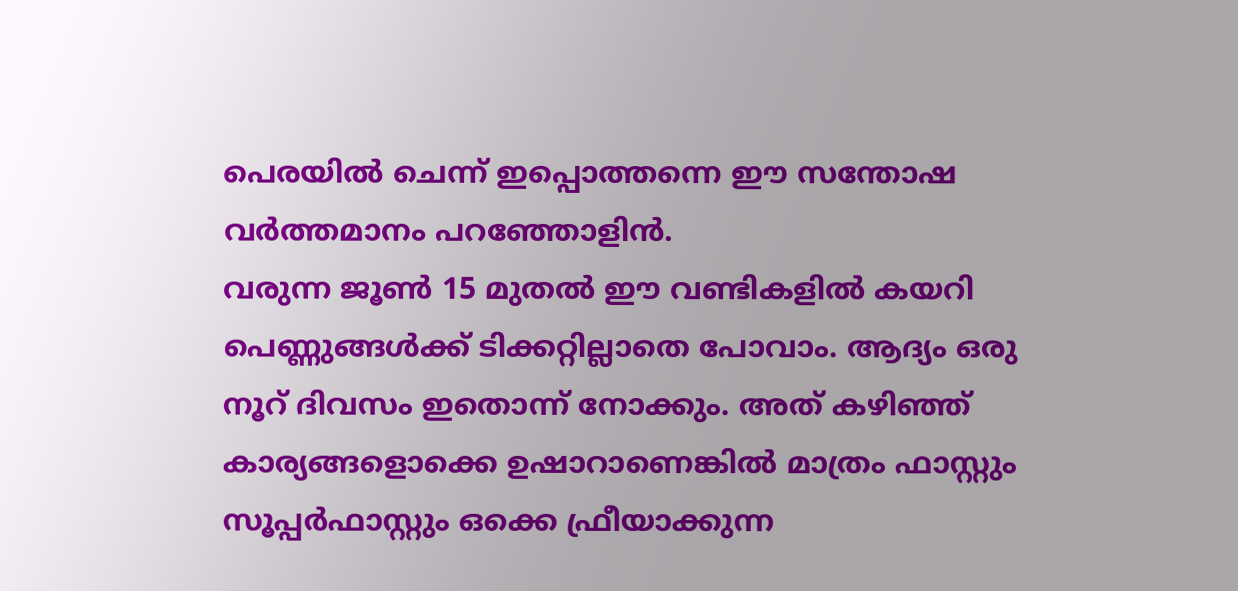പെരയിൽ ചെന്ന് ഇപ്പൊത്തന്നെ ഈ സന്തോഷ വർത്തമാനം പറഞ്ഞോളിൻ.
വരുന്ന ജൂൺ 15 മുതൽ ഈ വണ്ടികളിൽ കയറി പെണ്ണുങ്ങൾക്ക് ടിക്കറ്റില്ലാതെ പോവാം. ആദ്യം ഒരു നൂറ് ദിവസം ഇതൊന്ന് നോക്കും. അത് കഴിഞ്ഞ് കാര്യങ്ങളൊക്കെ ഉഷാറാണെങ്കിൽ മാത്രം ഫാസ്റ്റും സൂപ്പർഫാസ്റ്റും ഒക്കെ ഫ്രീയാക്കുന്ന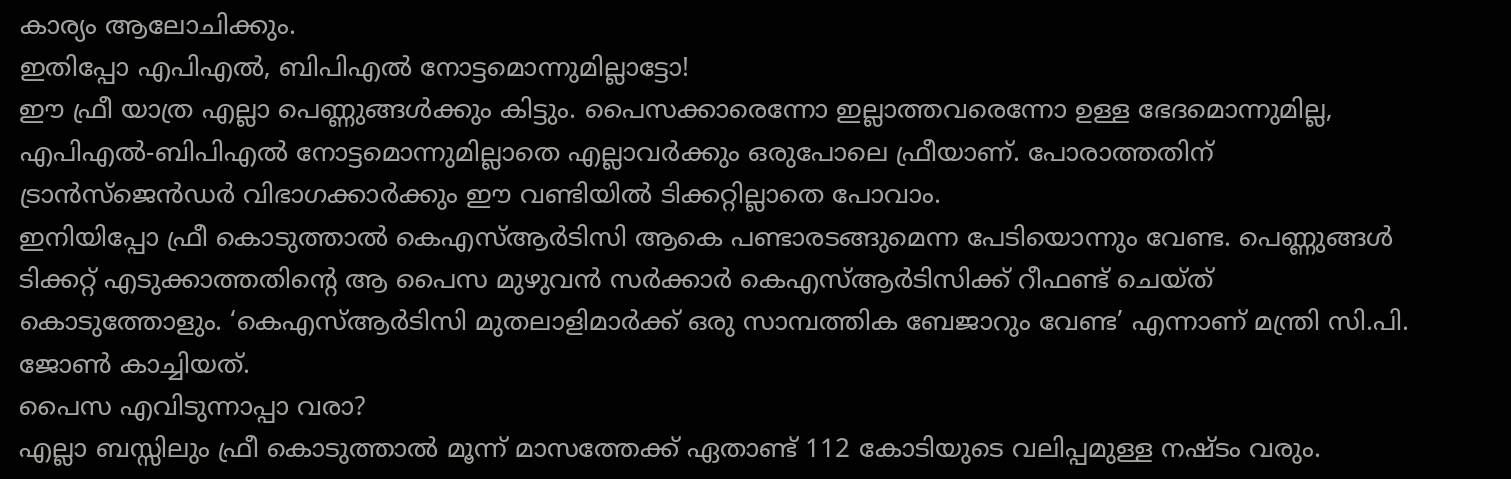കാര്യം ആലോചിക്കും.
ഇതിപ്പോ എപിഎൽ, ബിപിഎൽ നോട്ടമൊന്നുമില്ലാട്ടോ!
ഈ ഫ്രീ യാത്ര എല്ലാ പെണ്ണുങ്ങൾക്കും കിട്ടും. പൈസക്കാരെന്നോ ഇല്ലാത്തവരെന്നോ ഉള്ള ഭേദമൊന്നുമില്ല, എപിഎൽ-ബിപിഎൽ നോട്ടമൊന്നുമില്ലാതെ എല്ലാവർക്കും ഒരുപോലെ ഫ്രീയാണ്. പോരാത്തതിന് ട്രാൻസ്ജെൻഡർ വിഭാഗക്കാർക്കും ഈ വണ്ടിയിൽ ടിക്കറ്റില്ലാതെ പോവാം.
ഇനിയിപ്പോ ഫ്രീ കൊടുത്താൽ കെഎസ്ആർടിസി ആകെ പണ്ടാരടങ്ങുമെന്ന പേടിയൊന്നും വേണ്ട. പെണ്ണുങ്ങൾ ടിക്കറ്റ് എടുക്കാത്തതിന്റെ ആ പൈസ മുഴുവൻ സർക്കാർ കെഎസ്ആർടിസിക്ക് റീഫണ്ട് ചെയ്ത് കൊടുത്തോളും. ‘കെഎസ്ആർടിസി മുതലാളിമാർക്ക് ഒരു സാമ്പത്തിക ബേജാറും വേണ്ട’ എന്നാണ് മന്ത്രി സി.പി. ജോൺ കാച്ചിയത്.
പൈസ എവിടുന്നാപ്പാ വരാ?
എല്ലാ ബസ്സിലും ഫ്രീ കൊടുത്താൽ മൂന്ന് മാസത്തേക്ക് ഏതാണ്ട് 112 കോടിയുടെ വലിപ്പമുള്ള നഷ്ടം വരും.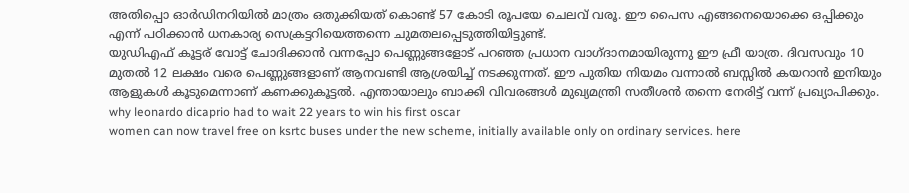അതിപ്പൊ ഓർഡിനറിയിൽ മാത്രം ഒതുക്കിയത് കൊണ്ട് 57 കോടി രൂപയേ ചെലവ് വരൂ. ഈ പൈസ എങ്ങനെയൊക്കെ ഒപ്പിക്കും എന്ന് പഠിക്കാൻ ധനകാര്യ സെക്രട്ടറിയെത്തന്നെ ചുമതലപ്പെടുത്തിയിട്ടുണ്ട്.
യുഡിഎഫ് കൂട്ടര് വോട്ട് ചോദിക്കാൻ വന്നപ്പോ പെണ്ണുങ്ങളോട് പറഞ്ഞ പ്രധാന വാഗ്ദാനമായിരുന്നു ഈ ഫ്രീ യാത്ര. ദിവസവും 10 മുതൽ 12 ലക്ഷം വരെ പെണ്ണുങ്ങളാണ് ആനവണ്ടി ആശ്രയിച്ച് നടക്കുന്നത്. ഈ പുതിയ നിയമം വന്നാൽ ബസ്സിൽ കയറാൻ ഇനിയും ആളുകൾ കൂടുമെന്നാണ് കണക്കുകൂട്ടൽ. എന്തായാലും ബാക്കി വിവരങ്ങൾ മുഖ്യമന്ത്രി സതീശൻ തന്നെ നേരിട്ട് വന്ന് പ്രഖ്യാപിക്കും.
why leonardo dicaprio had to wait 22 years to win his first oscar
women can now travel free on ksrtc buses under the new scheme, initially available only on ordinary services. here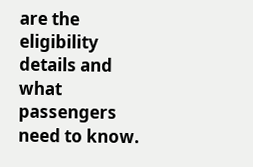are the eligibility details and what passengers need to know.